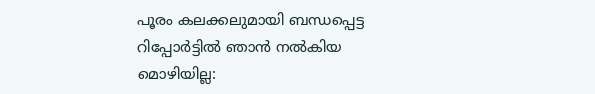പൂരം കലക്കലുമായി ബന്ധപ്പെട്ട റിപ്പോര്‍ട്ടില്‍ ഞാന്‍ നല്‍കിയ മൊഴിയില്ല: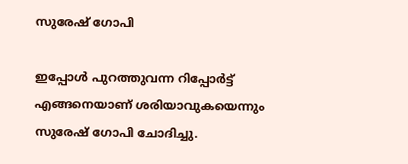സുരേഷ് ഗോപി

ഇപ്പോള്‍ പുറത്തുവന്ന റിപ്പോര്‍ട്ട് എങ്ങനെയാണ് ശരിയാവുകയെന്നും സുരേഷ് ഗോപി ചോദിച്ചു.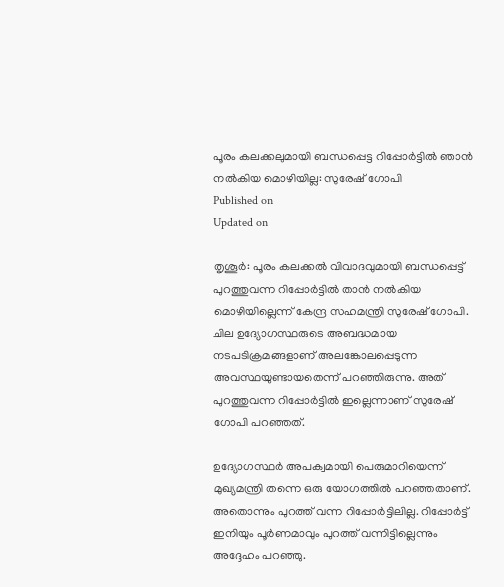പൂരം കലക്കലുമായി ബന്ധപ്പെട്ട റിപ്പോര്‍ട്ടില്‍ ഞാന്‍ നല്‍കിയ മൊഴിയില്ല: സുരേഷ് ഗോപി
Published on
Updated on

തൃശൂര്‍: പൂരം കലക്കല്‍ വിവാദവുമായി ബന്ധപ്പെട്ട് പുറത്തുവന്ന റിപ്പോര്‍ട്ടില്‍ താന്‍ നല്‍കിയ മൊഴിയില്ലെന്ന് കേന്ദ്ര സഹമന്ത്രി സുരേഷ് ഗോപി. ചില ഉദ്യോഗസ്ഥരുടെ അബദ്ധമായ നടപടിക്രമങ്ങളാണ് അലങ്കോലപ്പെടുന്ന അവസ്ഥയുണ്ടായതെന്ന് പറഞ്ഞിരുന്നു. അത് പുറത്തുവന്ന റിപ്പോര്‍ട്ടില്‍ ഇല്ലെന്നാണ് സുരേഷ് ഗോപി പറഞ്ഞത്.

ഉദ്യോഗസ്ഥര്‍ അപക്വമായി പെരുമാറിയെന്ന് മുഖ്യമന്ത്രി തന്നെ ഒരു യോഗത്തില്‍ പറഞ്ഞതാണ്. അതൊന്നും പുറത്ത് വന്ന റിപ്പോര്‍ട്ടിലില്ല. റിപ്പോര്‍ട്ട് ഇനിയും പൂര്‍ണമാവും പുറത്ത് വന്നിട്ടില്ലെന്നും അദ്ദേഹം പറഞ്ഞു.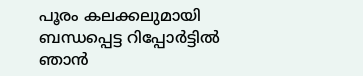പൂരം കലക്കലുമായി ബന്ധപ്പെട്ട റിപ്പോര്‍ട്ടില്‍ ഞാന്‍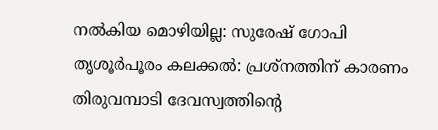നല്‍കിയ മൊഴിയില്ല: സുരേഷ് ഗോപി
തൃശൂര്‍പൂരം കലക്കല്‍: പ്രശ്നത്തിന് കാരണം തിരുവമ്പാടി ദേവസ്വത്തിൻ്റെ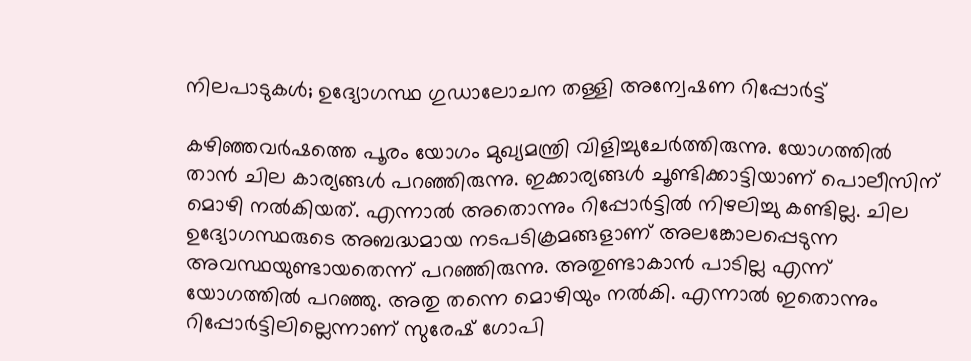നിലപാടുകൾ; ഉദ്യോഗസ്ഥ ഗുഡാലോചന തള്ളി അന്വേഷണ റിപ്പോർട്ട്

കഴിഞ്ഞവര്‍ഷത്തെ പൂരം യോഗം മുഖ്യമന്ത്രി വിളിച്ചുചേര്‍ത്തിരുന്നു. യോഗത്തില്‍ താന്‍ ചില കാര്യങ്ങള്‍ പറഞ്ഞിരുന്നു. ഇക്കാര്യങ്ങള്‍ ചൂണ്ടിക്കാട്ടിയാണ് പൊലീസിന് മൊഴി നല്‍കിയത്. എന്നാല്‍ അതൊന്നും റിപ്പോര്‍ട്ടില്‍ നിഴലിച്ചു കണ്ടില്ല. ചില ഉദ്യോഗസ്ഥരുടെ അബദ്ധമായ നടപടിക്രമങ്ങളാണ് അലങ്കോലപ്പെടുന്ന അവസ്ഥയുണ്ടായതെന്ന് പറഞ്ഞിരുന്നു. അതുണ്ടാകാന്‍ പാടില്ല എന്ന് യോഗത്തില്‍ പറഞ്ഞു. അതു തന്നെ മൊഴിയും നല്‍കി. എന്നാല്‍ ഇതൊന്നും റിപ്പോര്‍ട്ടിലില്ലെന്നാണ് സുരേഷ് ഗോപി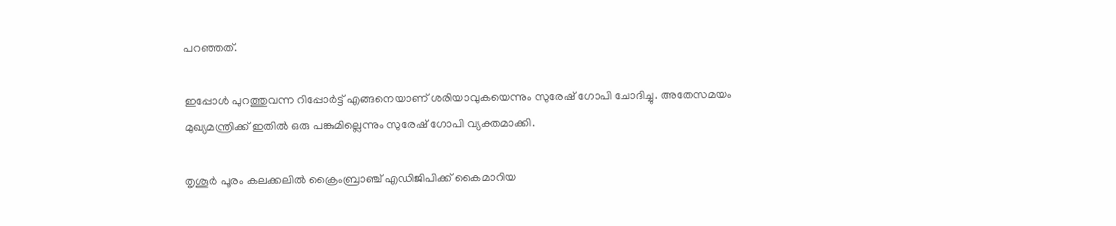പറഞ്ഞത്.

ഇപ്പോള്‍ പുറത്തുവന്ന റിപ്പോര്‍ട്ട് എങ്ങനെയാണ് ശരിയാവുകയെന്നും സുരേഷ് ഗോപി ചോദിച്ചു. അതേസമയം മുഖ്യമന്ത്രിക്ക് ഇതില്‍ ഒരു പങ്കുമില്ലെന്നും സുരേഷ് ഗോപി വ്യക്തമാക്കി.

തൃശൂര്‍ പൂരം കലക്കലില്‍ ക്രൈംബ്രാഞ്ച് എഡിജിപിക്ക് കൈമാറിയ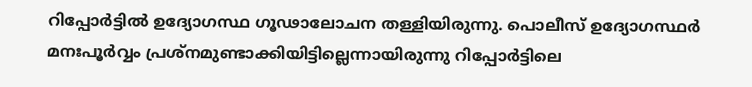റിപ്പോര്‍ട്ടില്‍ ഉദ്യോഗസ്ഥ ഗൂഢാലോചന തള്ളിയിരുന്നു. പൊലീസ് ഉദ്യോഗസ്ഥര്‍ മനഃപൂര്‍വ്വം പ്രശ്‌നമുണ്ടാക്കിയിട്ടില്ലെന്നായിരുന്നു റിപ്പോര്‍ട്ടിലെ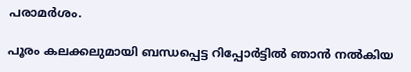പരാമര്‍ശം.

പൂരം കലക്കലുമായി ബന്ധപ്പെട്ട റിപ്പോര്‍ട്ടില്‍ ഞാന്‍ നല്‍കിയ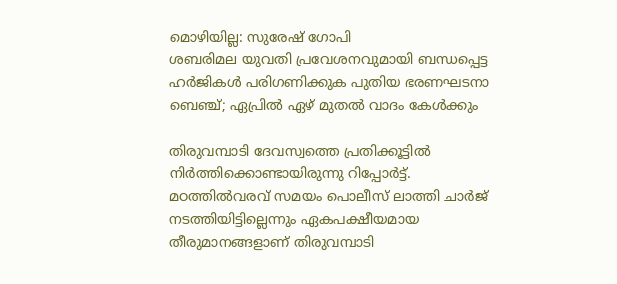മൊഴിയില്ല: സുരേഷ് ഗോപി
ശബരിമല യുവതി പ്രവേശനവുമായി ബന്ധപ്പെട്ട ഹര്‍ജികള്‍ പരിഗണിക്കുക പുതിയ ഭരണഘടനാ ബെഞ്ച്; ഏപ്രില്‍ ഏഴ് മുതല്‍ വാദം കേള്‍ക്കും

തിരുവമ്പാടി ദേവസ്വത്തെ പ്രതിക്കൂട്ടില്‍ നിര്‍ത്തിക്കൊണ്ടായിരുന്നു റിപ്പോര്‍ട്ട്. മഠത്തില്‍വരവ് സമയം പൊലീസ് ലാത്തി ചാര്‍ജ് നടത്തിയിട്ടില്ലെന്നും ഏകപക്ഷീയമായ തീരുമാനങ്ങളാണ് തിരുവമ്പാടി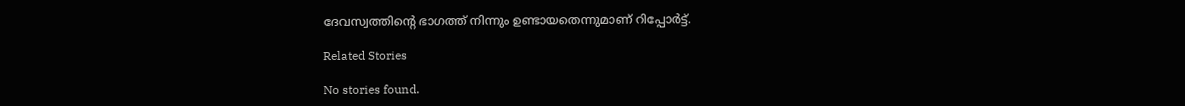ദേവസ്വത്തിന്റെ ഭാഗത്ത് നിന്നും ഉണ്ടായതെന്നുമാണ് റിപ്പോര്‍ട്ട്.

Related Stories

No stories found.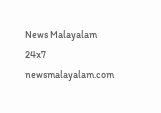News Malayalam 24x7
newsmalayalam.com